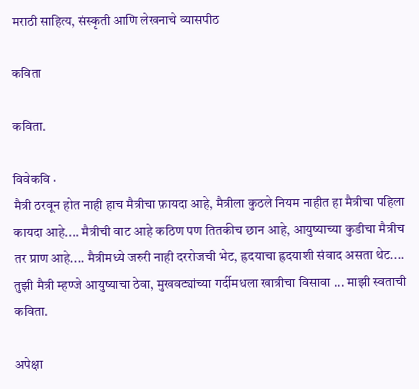मराठी साहित्य, संस्कृती आणि लेखनाचे व्यासपीठ

कविता

कविता.

विवेकवि ·
मैत्री ठरवून होत नाही हाच मैत्रीचा फ़ायदा आहे, मैत्रीला कुठले नियम नाहीत हा मैत्रीचा पहिला कायदा आहे.... मैत्रीची वाट आहे कठिण पण तितकीच छान आहे, आयुष्याच्या कुडीचा मैत्रीच तर प्राण आहे.... मैत्रीमध्ये जरुरी नाही दररोजची भेट, ह्रदयाचा ह्रदयाशी संवाद असता थेट.... तुझी मैत्री म्हण्जे आयुष्याचा ठेवा, मुखवट्यांच्या गर्दीमधला खात्रीचा विसावा ... माझी स्वताची कविता.

अपेक्षा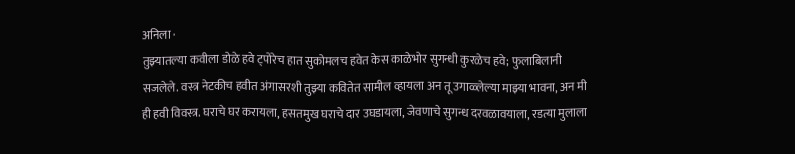अनिला ·
तुझ्यातल्या कवीला डोळे हवे ट्पोरेच हात सुकोमलच हवेत केस काळेभोर सुगन्धी कुरळेच हवे; फुलाबिलानी सजलेले. वस्त्र नेटकीच हवीत अंगासरशी तुझ्या कवितेत सामील व्हायला अन तू उगाळ्लेल्या माझ्या भावना, अन मी ही हवी विवस्त्र. घराचे घर करायला, हसतमुख घराचे दार उघडायला, जेवणाचे सुगन्ध दरवळावयाला, रडत्या मुलाला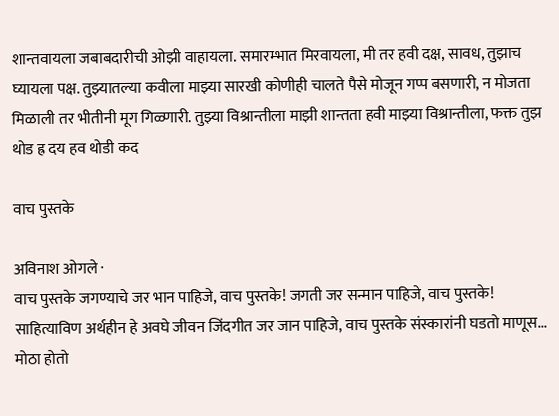शान्तवायला जबाबदारीची ओझी वाहायला. समारम्भात मिरवायला, मी तर हवी दक्ष, सावध, तुझाच घ्यायला पक्ष. तुझ्यातल्या कवीला माझ्या सारखी कोणीही चालते पैसे मोजून गप्प बसणारी, न मोजता मिळाली तर भीतीनी मूग गिळ्णारी. तुझ्या विश्रान्तीला माझी शान्तता हवी माझ्या विश्रान्तीला, फक्त तुझ थोड ह्र दय हव थोडी कद

वाच पुस्तके

अविनाश ओगले ·
वाच पुस्तके जगण्याचे जर भान पाहिजे, वाच पुस्तके! जगती जर सन्मान पाहिजे, वाच पुस्तके! साहित्याविण अर्थहीन हे अवघे जीवन जिंदगीत जर जान पाहिजे, वाच पुस्तके संस्कारांनी घडतो माणूस... मोठा होतो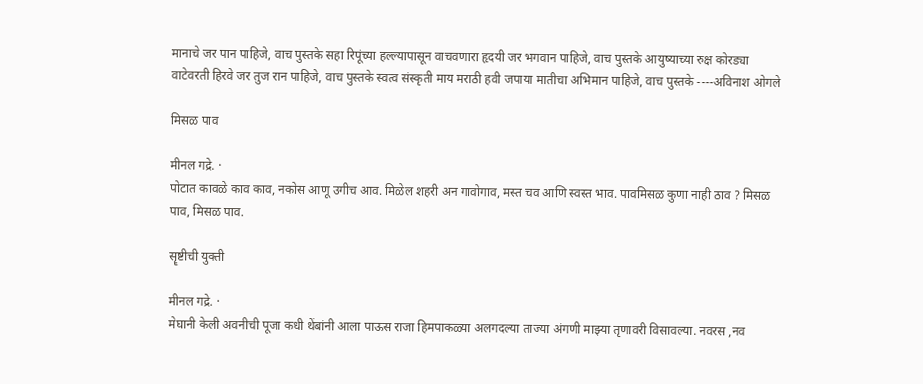मानाचे जर पान पाहिजे, वाच पुस्तके सहा रिपूंच्या हल्ल्यापासून वाचवणारा हृदयी जर भगवान पाहिजे, वाच पुस्तके आयुष्याच्या रुक्ष कोरड्या वाटेवरती हिरवे जर तुज रान पाहिजे, वाच पुस्तके स्वत्व संस्कृती माय मराठी हवी जपाया मातीचा अभिमान पाहिजे, वाच पुस्तके ----अविनाश ओगले

मिसळ पाव

मीनल गद्रे. ·
पोटात कावळे काव काव, नकोस आणू उगीच आव. मिळेल शहरी अन गावोगाव, मस्त चव आणि स्वस्त भाव. पावमिसळ कुणा नाही ठाव ? मिसळ पाव, मिसळ पाव.

सॄष्टीची युक्ती

मीनल गद्रे. ·
मेघानी केली अवनीची पूजा कधी थेंबांनी आला पाऊस राजा हिमपाकळ्या अलगदल्या ताज्या अंगणी माझ्या तृणावरी विसावल्या. नवरस ,नव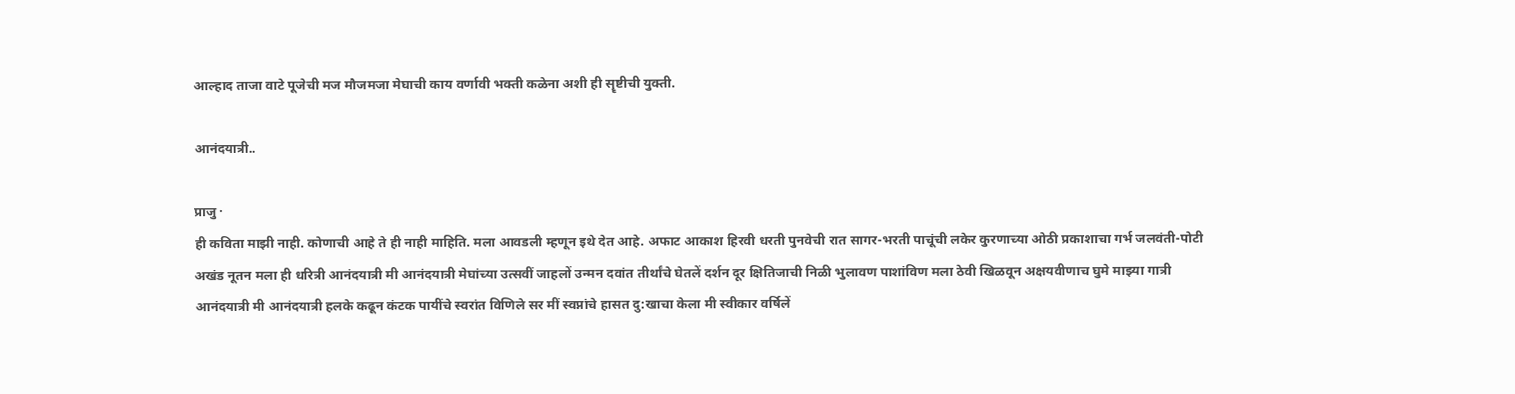आल्हाद ताजा वाटे पूजेची मज मौजमजा मेघाची काय वर्णावी भक्ती कळेना अशी ही सॄष्टीची युक्ती.

आनंदयात्री..

प्राजु ·
ही कविता माझी नाही. कोणाची आहे ते ही नाही माहिति. मला आवडली म्हणून इथे देत आहे. अफाट आकाश हिरवी धरती पुनवेची रात सागर-भरती पाचूंची लकेर कुरणाच्या ओठी प्रकाशाचा गर्भ जलवंती-पोटी अखंड नूतन मला ही धरित्री आनंदयात्री मी आनंदयात्री मेघांच्या उत्सवीं जाहलों उन्मन दवांत तीर्थांचे घेतलें दर्शन दूर क्षितिजाची निळी भुलावण पाशांविण मला ठेवी खिळवून अक्षयवीणाच घुमे माझ्या गात्री आनंदयात्री मी आनंदयात्री हलके कढून कंटक पायींचे स्वरांत विणिले सर मीं स्वप्नांचे हासत दु:खाचा केला मी स्वीकार वर्षिलें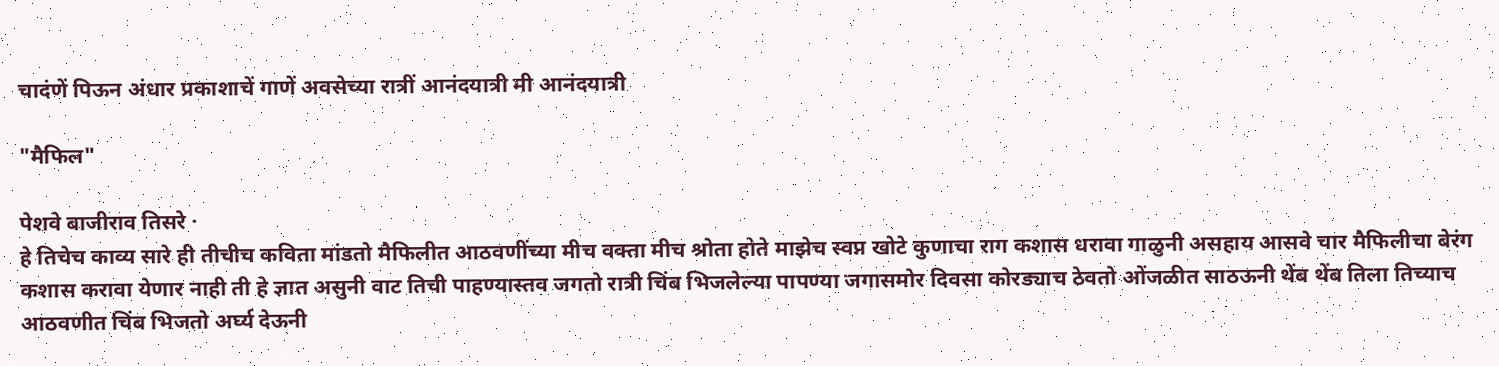चादंणें पिऊन अंधार प्रकाशाचें गाणें अवसेच्या रात्रीं आनंदयात्री मी आनंदयात्री

"मैफिल"

पेशवे बाजीराव तिसरे ·
हे तिचेच काव्य सारे ही तीचीच कविता मांडतो मैफिलीत आठवणींच्या मीच वक्ता मीच श्रोता होते माझेच स्वप्न खोटे कुणाचा राग कशास धरावा गाळुनी असहाय आसवे चार मैफिलीचा बेरंग कशास करावा येणार नाही ती हे ज्ञात असुनी वाट तिची पाहण्यास्तव जगतो रात्री चिंब भिजलेल्या पापण्या जगासमोर दिवसा कोरड्याच ठेवतो ओंजळीत साठऊनी थेंब थेंब तिला तिच्याच आठवणीत चिंब भिजतो अर्घ्य देऊनी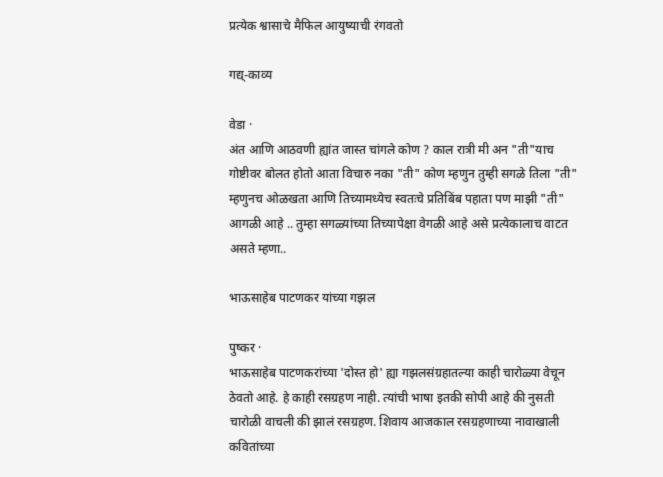प्रत्येक श्वासाचे मैफिल आयुष्याची रंगवतो

गद्य्-काव्य

वेडा ·
अंत आणि आठवणी ह्यांत जास्त चांगले कोण ? काल रात्री मी अन "ती"याच गोष्टीवर बोलत होतो आता विचारु नका "ती" कोण म्हणुन तुम्ही सगळे तिला "ती" म्हणुनच ओळखता आणि तिच्यामध्येच स्वतःचे प्रतिबिंब पहाता पण माझी "ती" आगळी आहे .. तुम्हा सगळ्यांच्या तिच्यापेक्षा वेगळी आहे असे प्रत्येकालाच वाटत असते म्हणा..

भाऊसाहेब पाटणकर यांच्या गझल

पुष्कर ·
भाऊसाहेब पाटणकरांच्या 'दोस्त हो' ह्या गझलसंग्रहातल्या काही चारोळ्या वेचून ठेवतो आहे. हे काही रसग्रहण नाही. त्यांची भाषा इतकी सोपी आहे की नुसती चारोळी वाचली की झालं रसग्रहण. शिवाय आजकाल रसग्रहणाच्या नावाखाली कवितांच्या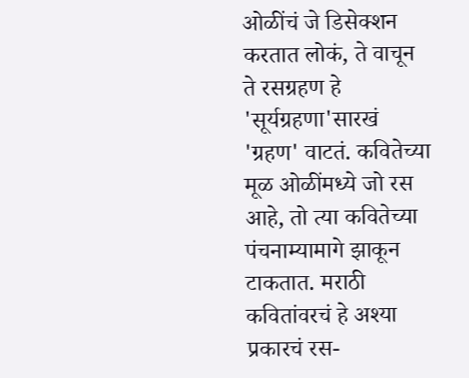ओळींचं जे डिसेक्शन करतात लोकं, ते वाचून ते रसग्रहण हे 'सूर्यग्रहणा'सारखं 'ग्रहण' वाटतं. कवितेच्या मूळ ओळींमध्ये जो रस आहे, तो त्या कवितेच्या पंचनाम्यामागे झाकून टाकतात. मराठी कवितांवरचं हे अश्या प्रकारचं रस-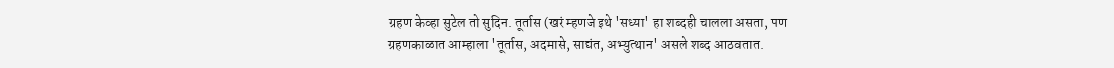ग्रहण केव्हा सुटेल तो सुदिन. तूर्तास (खरं म्हणजे इथे 'सध्या' हा शब्दही चालला असता, पण ग्रहणकाळात आम्हाला 'तूर्तास, अदमासे, साद्यंत, अभ्युत्थान' असले शब्द आठवतात.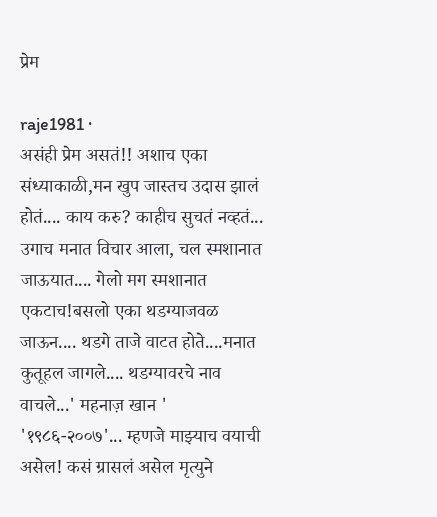प्रेम

raje1981 ·
असंही प्रेम असतं!! अशाच एका संध्याकाळी,मन खुप जास्तच उदास झालं होतं.... काय करु? काहीच सुचतं नव्हतं... उगाच मनात विचार आला, चल स्मशानात जाऊयात.... गेलो मग स्मशानात एकटाच!बसलो एका थडग्याजवळ जाऊन.... थडगे ताजे वाटत होते....मनात कुतूहल जागले.... थडग्यावरचे नाव वाचले...' महनाज़ खान ' '१९८६-२००७'... म्हणजे माझ्याच वयाची असेल! कसं ग्रासलं असेल मृत्युने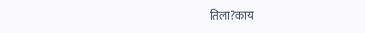तिला?काय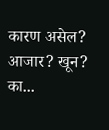कारण असेल? आजार? खून? का...